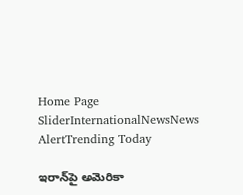Home Page SliderInternationalNewsNews AlertTrending Today

ఇరాన్‌పై అమెరికా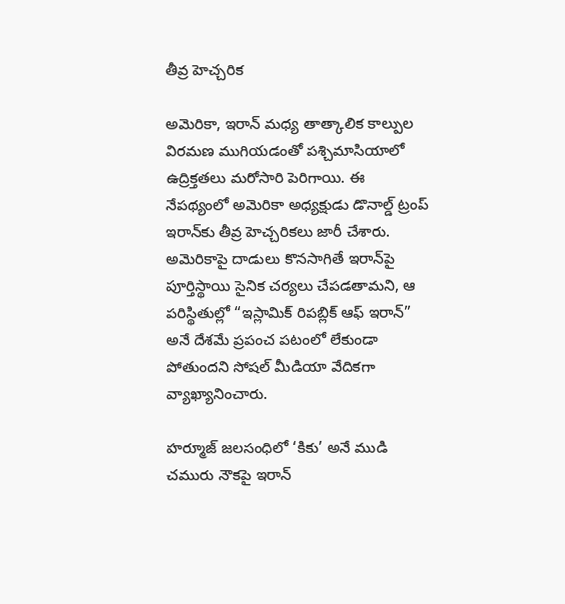తీవ్ర హెచ్చరిక

అమెరికా, ఇరాన్ మధ్య తాత్కాలిక కాల్పుల విరమణ ముగియడంతో పశ్చిమాసియాలో ఉద్రిక్తతలు మరోసారి పెరిగాయి. ఈ నేపథ్యంలో అమెరికా అధ్యక్షుడు డొనాల్డ్ ట్రంప్ ఇరాన్‌కు తీవ్ర హెచ్చరికలు జారీ చేశారు. అమెరికాపై దాడులు కొనసాగితే ఇరాన్‌పై పూర్తిస్థాయి సైనిక చర్యలు చేపడతామని, ఆ పరిస్థితుల్లో “ఇస్లామిక్ రిపబ్లిక్ ఆఫ్ ఇరాన్” అనే దేశమే ప్రపంచ పటంలో లేకుండా పోతుందని సోషల్ మీడియా వేదికగా వ్యాఖ్యానించారు.

హర్మూజ్ జలసంధిలో ‘కికు’ అనే ముడి చమురు నౌకపై ఇరాన్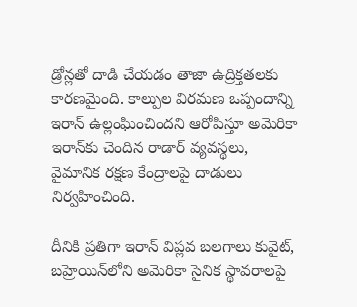డ్రోన్లతో దాడి చేయడం తాజా ఉద్రిక్తతలకు కారణమైంది. కాల్పుల విరమణ ఒప్పందాన్ని ఇరాన్ ఉల్లంఘించిందని ఆరోపిస్తూ అమెరికా ఇరాన్‌కు చెందిన రాడార్ వ్యవస్థలు, వైమానిక రక్షణ కేంద్రాలపై దాడులు నిర్వహించింది.

దీనికి ప్రతిగా ఇరాన్ విప్లవ బలగాలు కువైట్, బహ్రెయిన్‌లోని అమెరికా సైనిక స్థావరాలపై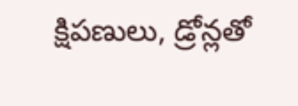క్షిపణులు, డ్రోన్లతో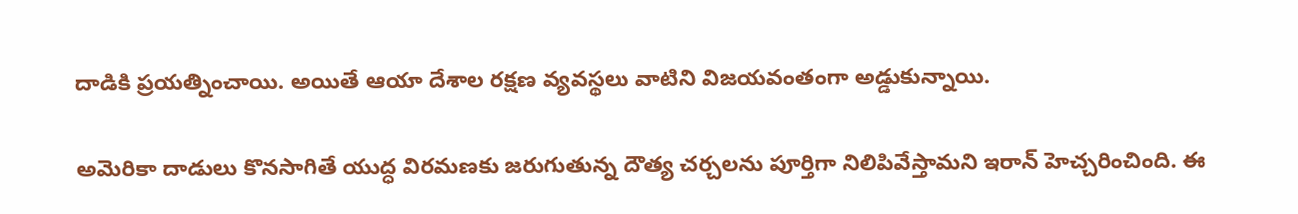దాడికి ప్రయత్నించాయి. అయితే ఆయా దేశాల రక్షణ వ్యవస్థలు వాటిని విజయవంతంగా అడ్డుకున్నాయి.

అమెరికా దాడులు కొనసాగితే యుద్ధ విరమణకు జరుగుతున్న దౌత్య చర్చలను పూర్తిగా నిలిపివేస్తామని ఇరాన్ హెచ్చరించింది. ఈ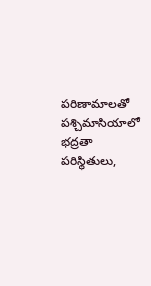పరిణామాలతో పశ్చిమాసియాలో భద్రతా పరిస్థితులు,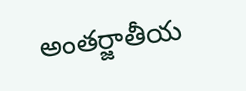అంతర్జాతీయ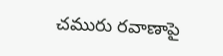చమురు రవాణాపై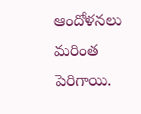ఆందోళనలు మరింత పెరిగాయి.